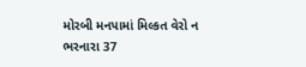મોરબી મનપામાં મિલ્કત વેરો ન ભરનારા 37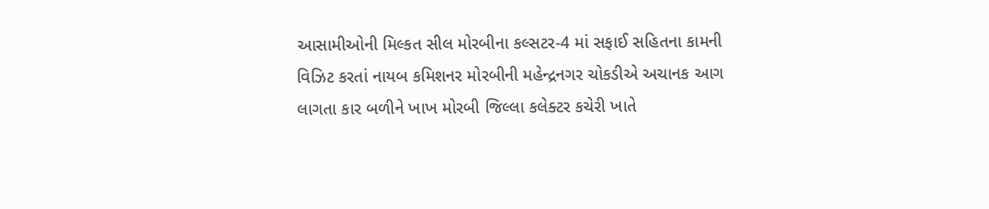આસામીઓની મિલ્કત સીલ મોરબીના કલ્સટર-4 માં સફાઈ સહિતના કામની વિઝિટ કરતાં નાયબ કમિશનર મોરબીની મહેન્દ્રનગર ચોકડીએ અચાનક આગ લાગતા કાર બળીને ખાખ મોરબી જિલ્લા કલેક્ટર કચેરી ખાતે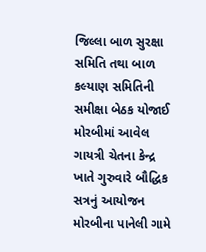જિલ્લા બાળ સુરક્ષા સમિતિ તથા બાળ કલ્યાણ સમિતિની સમીક્ષા બેઠક યોજાઈ મોરબીમાં આવેલ ગાયત્રી ચેતના કેન્દ્ર ખાતે ગુરુવારે બૌદ્ધિક સત્રનું આયોજન મોરબીના પાનેલી ગામે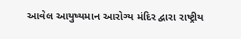આવેલ આયુષ્યમાન આરોગ્ય મંદિર દ્વારા રાષ્ટ્રીય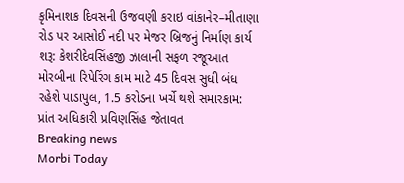કૃમિનાશક દિવસની ઉજવણી કરાઇ વાંકાનેર–મીતાણા રોડ પર આસોઈ નદી પર મેજર બ્રિજનું નિર્માણ કાર્ય શરૂ: કેશરીદેવસિંહજી ઝાલાની સફળ રજૂઆત મોરબીના રિપેરિંગ કામ માટે 45 દિવસ સુધી બંધ રહેશે પાડાપુલ, 1.5 કરોડના ખર્ચે થશે સમારકામ: પ્રાંત અધિકારી પ્રવિણસિંહ જેતાવત
Breaking news
Morbi Today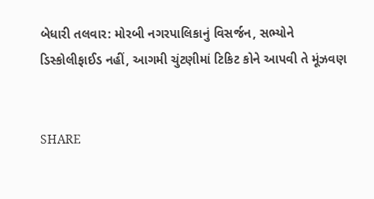બેધારી તલવાર: મોરબી નગરપાલિકાનું વિસર્જન, સભ્યોને ડિસ્કોલીફાઈડ નહીં, આગમી ચુંટણીમાં ટિકિટ કોને આપવી તે મૂંઝવણ


SHARE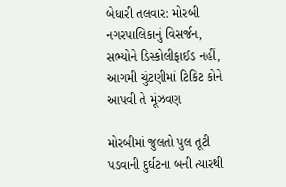બેધારી તલવાર: મોરબી નગરપાલિકાનું વિસર્જન, સભ્યોને ડિસ્કોલીફાઈડ નહીં, આગમી ચુંટણીમાં ટિકિટ કોને આપવી તે મૂંઝવણ

મોરબીમાં જુલતો પુલ તૂટી પડવાની દુર્ઘટના બની ત્યારથી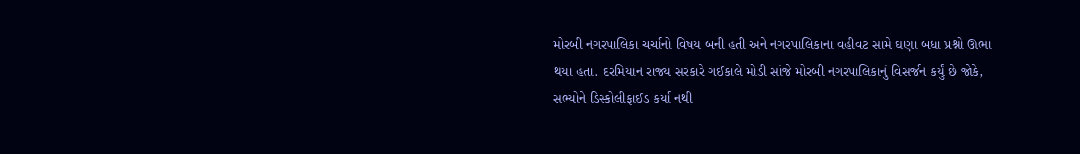મોરબી નગરપાલિકા ચર્ચાનો વિષય બની હતી અને નગરપાલિકાના વહીવટ સામે ઘણા બધા પ્રશ્નો ઊભા થયા હતા. દરમિયાન રાજ્ય સરકારે ગઈકાલે મોડી સાંજે મોરબી નગરપાલિકાનું વિસર્જન કર્યું છે જોકે, સભ્યોને ડિસ્કોલીફાઈડ કર્યા નથી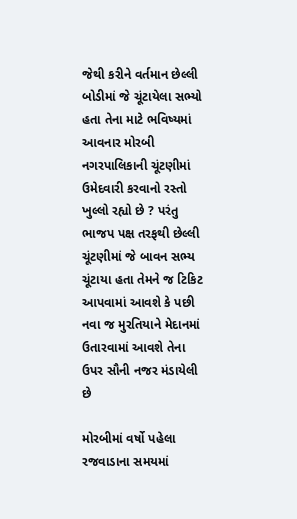જેથી કરીને વર્તમાન છેલ્લી બોડીમાં જે ચૂંટાયેલા સભ્યો હતા તેના માટે ભવિષ્યમાં આવનાર મોરબી નગરપાલિકાની ચૂંટણીમાં ઉમેદવારી કરવાનો રસ્તો ખુલ્લો રહ્યો છે ? પરંતુ ભાજપ પક્ષ તરફથી છેલ્લી ચૂંટણીમાં જે બાવન સભ્ય ચૂંટાયા હતા તેમને જ ટિકિટ આપવામાં આવશે કે પછી નવા જ મુરતિયાને મેદાનમાં ઉતારવામાં આવશે તેના ઉપર સૌની નજર મંડાયેલી છે

મોરબીમાં વર્ષો પહેલા રજવાડાના સમયમાં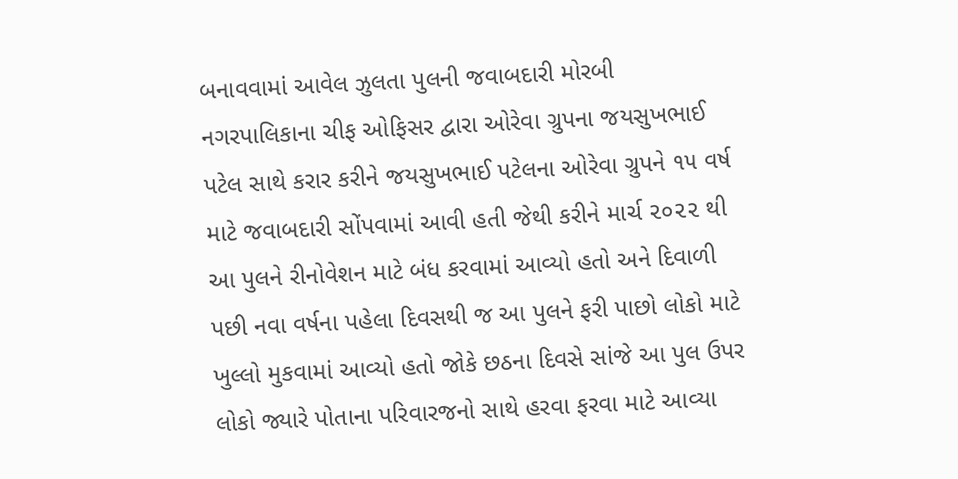બનાવવામાં આવેલ ઝુલતા પુલની જવાબદારી મોરબી નગરપાલિકાના ચીફ ઓફિસર દ્વારા ઓરેવા ગ્રુપના જયસુખભાઈ પટેલ સાથે કરાર કરીને જયસુખભાઈ પટેલના ઓરેવા ગ્રુપને ૧૫ વર્ષ માટે જવાબદારી સોંપવામાં આવી હતી જેથી કરીને માર્ચ ૨૦૨૨ થી આ પુલને રીનોવેશન માટે બંધ કરવામાં આવ્યો હતો અને દિવાળી પછી નવા વર્ષના પહેલા દિવસથી જ આ પુલને ફરી પાછો લોકો માટે ખુલ્લો મુકવામાં આવ્યો હતો જોકે છઠના દિવસે સાંજે આ પુલ ઉપર લોકો જ્યારે પોતાના પરિવારજનો સાથે હરવા ફરવા માટે આવ્યા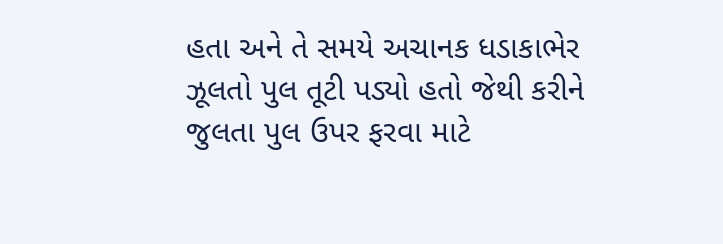હતા અને તે સમયે અચાનક ધડાકાભેર ઝૂલતો પુલ તૂટી પડ્યો હતો જેથી કરીને જુલતા પુલ ઉપર ફરવા માટે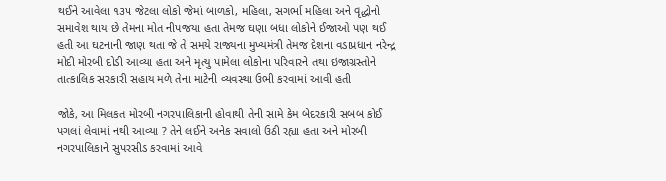થઈને આવેલા ૧૩૫ જેટલા લોકો જેમાં બાળકો, મહિલા, સગર્ભા મહિલા અને વૃદ્ધોનો સમાવેશ થાય છે તેમના મોત નીપજયા હતા તેમજ ઘણા બધા લોકોને ઈજાઓ પણ થઈ હતી આ ઘટનાની જાણ થતા જે તે સમયે રાજ્યના મુખ્યમંત્રી તેમજ દેશના વડાપ્રધાન નરેન્દ્ર મોદી મોરબી દોડી આવ્યા હતા અને મૃત્યુ પામેલા લોકોના પરિવારને તથા ઇજાગ્રસ્તોને તાત્કાલિક સરકારી સહાય મળે તેના માટેની વ્યવસ્થા ઉભી કરવામાં આવી હતી

જોકે, આ મિલકત મોરબી નગરપાલિકાની હોવાથી તેની સામે કેમ બેદરકારી સબબ કોઈ પગલાં લેવામાં નથી આવ્યા ? તેને લઈને અનેક સવાલો ઉઠી રહ્યા હતા અને મોરબી નગરપાલિકાને સુપરસીડ કરવામાં આવે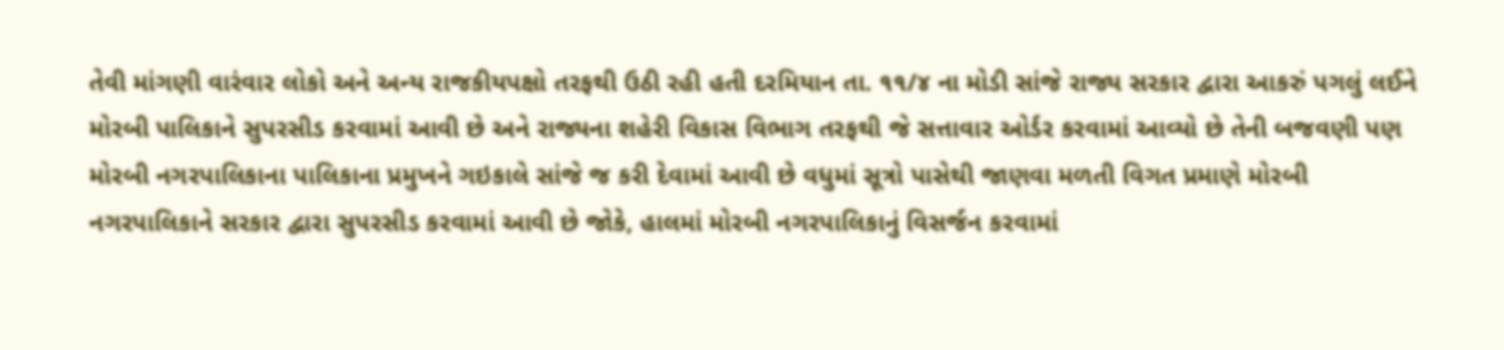તેવી માંગણી વારંવાર લોકો અને અન્ય રાજકીયપક્ષો તરફથી ઉઠી રહી હતી દરમિયાન તા. ૧૧/૪ ના મોડી સાંજે રાજ્ય સરકાર દ્વારા આકરું પગલું લઈને મોરબી પાલિકાને સુપરસીડ કરવામાં આવી છે અને રાજ્યના શહેરી વિકાસ વિભાગ તરફથી જે સત્તાવાર ઓર્ડર કરવામાં આવ્યો છે તેની બજવણી પણ મોરબી નગરપાલિકાના પાલિકાના પ્રમુખને ગઇકાલે સાંજે જ કરી દેવામાં આવી છે વધુમાં સૂત્રો પાસેથી જાણવા મળતી વિગત પ્રમાણે મોરબી નગરપાલિકાને સરકાર દ્વારા સુપરસીડ કરવામાં આવી છે જોકે, હાલમાં મોરબી નગરપાલિકાનું વિસર્જન કરવામાં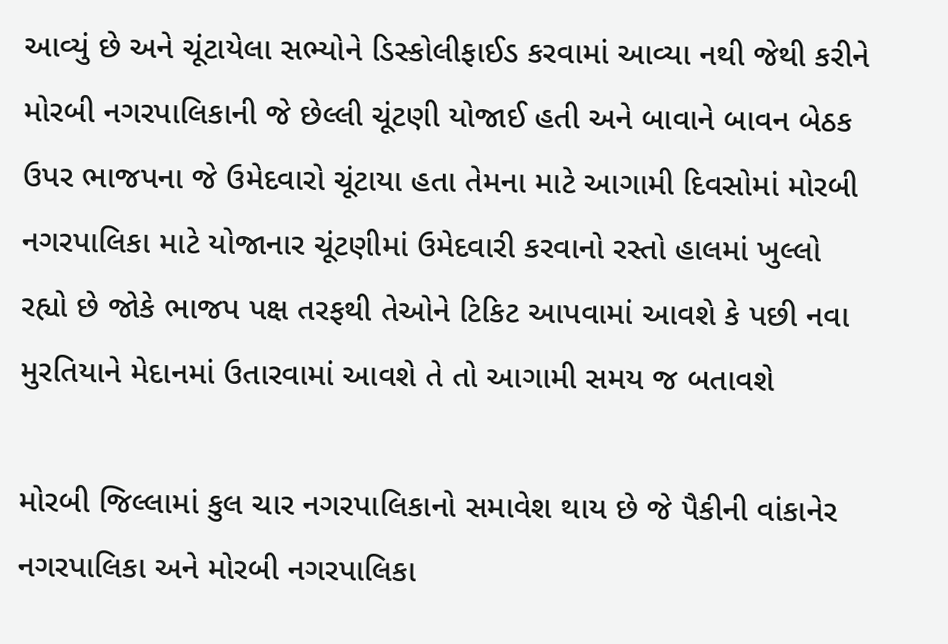આવ્યું છે અને ચૂંટાયેલા સભ્યોને ડિસ્કોલીફાઈડ કરવામાં આવ્યા નથી જેથી કરીને મોરબી નગરપાલિકાની જે છેલ્લી ચૂંટણી યોજાઈ હતી અને બાવાને બાવન બેઠક ઉપર ભાજપના જે ઉમેદવારો ચૂંટાયા હતા તેમના માટે આગામી દિવસોમાં મોરબી નગરપાલિકા માટે યોજાનાર ચૂંટણીમાં ઉમેદવારી કરવાનો રસ્તો હાલમાં ખુલ્લો રહ્યો છે જોકે ભાજપ પક્ષ તરફથી તેઓને ટિકિટ આપવામાં આવશે કે પછી નવા મુરતિયાને મેદાનમાં ઉતારવામાં આવશે તે તો આગામી સમય જ બતાવશે

મોરબી જિલ્લામાં કુલ ચાર નગરપાલિકાનો સમાવેશ થાય છે જે પૈકીની વાંકાનેર નગરપાલિકા અને મોરબી નગરપાલિકા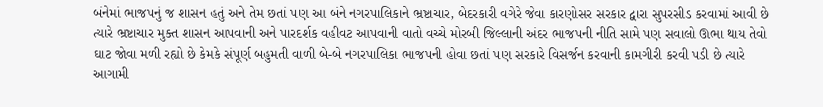બંનેમાં ભાજપનું જ શાસન હતું અને તેમ છતાં પણ આ બંને નગરપાલિકાને ભ્રષ્ટાચાર, બેદરકારી વગેરે જેવા કારણોસર સરકાર દ્વારા સુપરસીડ કરવામાં આવી છે ત્યારે ભ્રષ્ટાચાર મુક્ત શાસન આપવાની અને પારદર્શક વહીવટ આપવાની વાતો વચ્ચે મોરબી જિલ્લાની અંદર ભાજપની નીતિ સામે પણ સવાલો ઊભા થાય તેવો ઘાટ જોવા મળી રહ્યો છે કેમકે સંપૂર્ણ બહુમતી વાળી બે-બે નગરપાલિકા ભાજપની હોવા છતાં પણ સરકારે વિસર્જન કરવાની કામગીરી કરવી પડી છે ત્યારે આગામી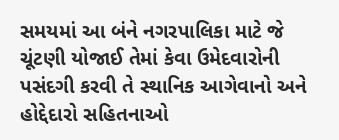સમયમાં આ બંને નગરપાલિકા માટે જે ચૂંટણી યોજાઈ તેમાં કેવા ઉમેદવારોની પસંદગી કરવી તે સ્થાનિક આગેવાનો અને હોદ્દેદારો સહિતનાઓ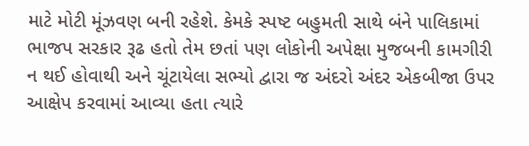માટે મોટી મૂંઝવણ બની રહેશે. કેમકે સ્પષ્ટ બહુમતી સાથે બંને પાલિકામાં ભાજપ સરકાર રૂઢ હતો તેમ છતાં પણ લોકોની અપેક્ષા મુજબની કામગીરી ન થઈ હોવાથી અને ચૂંટાયેલા સભ્યો દ્વારા જ અંદરો અંદર એકબીજા ઉપર આક્ષેપ કરવામાં આવ્યા હતા ત્યારે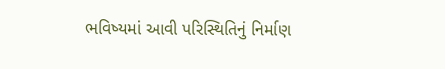ભવિષ્યમાં આવી પરિસ્થિતિનું નિર્માણ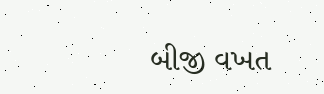બીજી વખત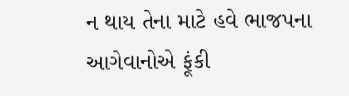ન થાય તેના માટે હવે ભાજપના આગેવાનોએ ફૂંકી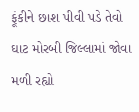ફૂંકીને છાશ પીવી પડે તેવો ઘાટ મોરબી જિલ્લામાં જોવા મળી રહ્યો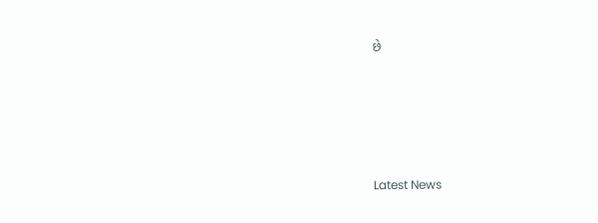છે






Latest News